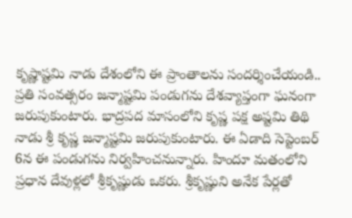కృష్ణాష్టమి నాడు దేశంలోని ఈ ప్రాంతాలను సందర్శించేయండి..
ప్రతి సంవత్సరం జన్మాష్టమి పండుగను దేశవ్యాప్తంగా ఘనంగా జరుపుకుంటారు. భాద్రపద మాసంలోని కృష్ణ పక్ష అష్టమి తిథి నాడు శ్రీ కృష్ణ జన్మాష్టమి జరుపుకుంటారు. ఈ ఏడాది సెప్టెంబర్ 6న ఈ పండుగను నిర్వహించనున్నారు. హిందూ మతంలోని ప్రధాన దేవుళ్లలో శ్రీకృష్ణుడు ఒకరు. శ్రీకృష్ణుని అనేక పేర్లతో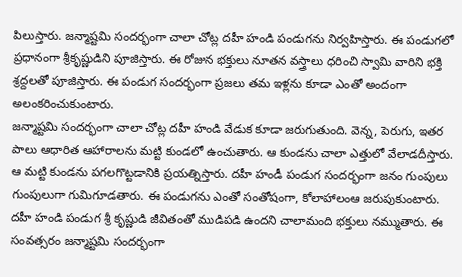పిలుస్తారు. జన్మాష్టమి సందర్భంగా చాలా చోట్ల దహీ హండి పండుగను నిర్వహిస్తారు. ఈ పండుగలో ప్రధానంగా శ్రీకృష్ణుడిని పూజిస్తారు. ఈ రోజున భక్తులు నూతన వస్త్రాలు ధరించి స్వామి వారిని భక్తి శ్రద్దలతో పూజిస్తారు. ఈ పండుగ సందర్భంగా ప్రజలు తమ ఇళ్లను కూడా ఎంతో అందంగా అలంకరించుకుంటారు.
జన్మాష్టమి సందర్భంగా చాలా చోట్ల దహీ హండి వేడుక కూడా జరుగుతుంది. వెన్న, పెరుగు, ఇతర పాలు ఆధారిత ఆహారాలను మట్టి కుండలో ఉంచుతారు. ఆ కుండను చాలా ఎత్తులో వేలాడదీస్తారు. ఆ మట్టి కుండను పగలగొట్టడానికి ప్రయత్నిస్తారు. దహీ హండీ పండుగ సందర్భంగా జనం గుంపులు గుంపులుగా గుమిగూడతారు. ఈ పండుగను ఎంతో సంతోషంగా, కోలాహాలంఆ జరుపుకుంటారు. దహీ హండి పండుగ శ్రీ కృష్ణుడి జీవితంతో ముడిపడి ఉందని చాలామంది భక్తులు నమ్ముతారు. ఈ సంవత్సరం జన్మాష్టమి సందర్భంగా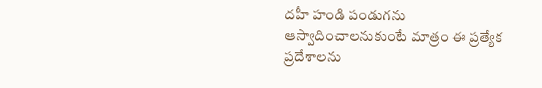దహీ హండి పండుగను ఆస్వాదించాలనుకుంటే మాత్రం ఈ ప్రత్యేక ప్రదేశాలను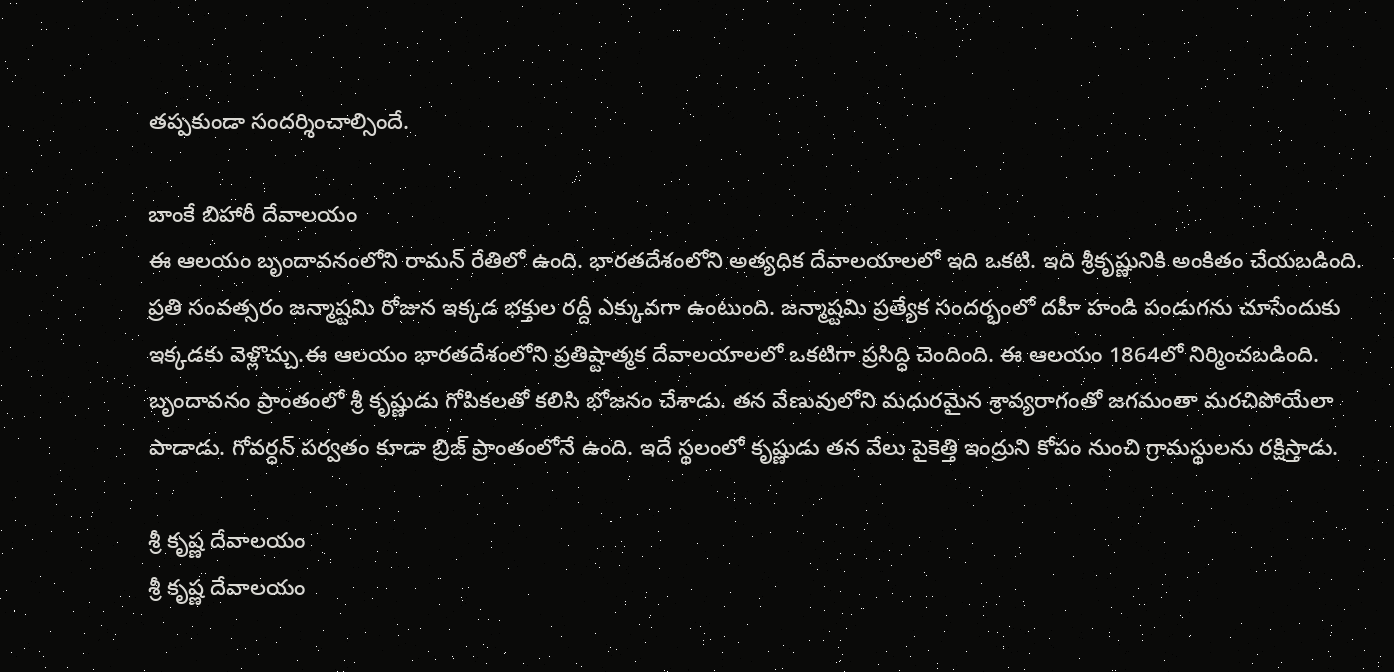తప్పకుండా సందర్శించాల్సిందే.

బాంకే బిహారీ దేవాలయం
ఈ ఆలయం బృందావనంలోని రామన్ రేతిలో ఉంది. భారతదేశంలోని అత్యధిక దేవాలయాలలో ఇది ఒకటి. ఇది శ్రీకృష్ణునికి అంకితం చేయబడింది. ప్రతి సంవత్సరం జన్మాష్టమి రోజున ఇక్కడ భక్తుల రద్దీ ఎక్కువగా ఉంటుంది. జన్మాష్టమి ప్రత్యేక సందర్భంలో దహీ హండి పండుగను చూసేందుకు ఇక్కడకు వెళ్లొచ్చు.ఈ ఆలయం భారతదేశంలోని ప్రతిష్టాత్మక దేవాలయాలలో ఒకటిగా ప్రసిద్ధి చెందింది. ఈ ఆలయం 1864లో నిర్మించబడింది. బృందావనం ప్రాంతంలో శ్రీ కృష్ణుడు గోపికలతో కలిసి భోజనం చేశాడు. తన వేణువులోని మధురమైన శ్రావ్యరాగంతో జగమంతా మరచిపోయేలా పాడాడు. గోవర్ధన్ పర్వతం కూడా బ్రిజ్ ప్రాంతంలోనే ఉంది. ఇదే స్థలంలో కృష్ణుడు తన వేలు పైకెత్తి ఇంద్రుని కోపం నుంచి గ్రామస్థులను రక్షిస్తాడు.

శ్రీ కృష్ణ దేవాలయం
శ్రీ కృష్ణ దేవాలయం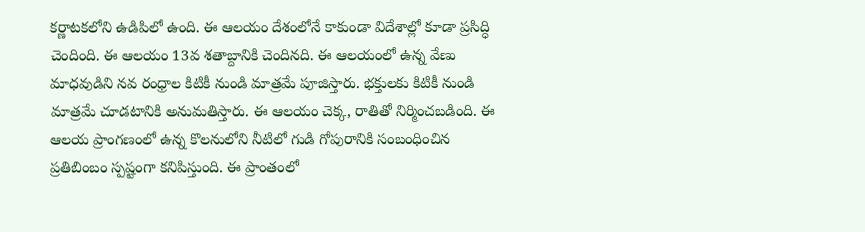కర్ణాటకలోని ఉడిపిలో ఉంది. ఈ ఆలయం దేశంలోనే కాకుండా విదేశాల్లో కూడా ప్రసిద్ధి చెందింది. ఈ ఆలయం 13వ శతాబ్దానికి చెందినది. ఈ ఆలయంలో ఉన్న వేణు మాధవుడిని నవ రంధ్రాల కిటికీ నుండి మాత్రమే పూజిస్తారు. భక్తులకు కిటికీ నుండి మాత్రమే చూడటానికి అనుమతిస్తారు. ఈ ఆలయం చెక్క, రాతితో నిర్మించబడింది. ఈ ఆలయ ప్రాంగణంలో ఉన్న కొలనులోని నీటిలో గుడి గోపురానికి సంబంధించిన ప్రతిబింబం స్పష్టంగా కనిపిస్తుంది. ఈ ప్రాంతంలో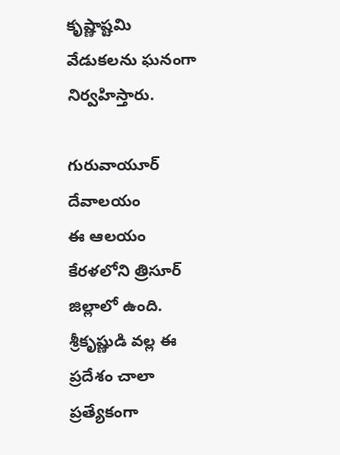కృష్ణాష్టమి వేడుకలను ఘనంగా నిర్వహిస్తారు.

గురువాయూర్ దేవాలయం
ఈ ఆలయం కేరళలోని త్రిసూర్ జిల్లాలో ఉంది. శ్రీకృష్ణుడి వల్ల ఈ ప్రదేశం చాలా ప్రత్యేకంగా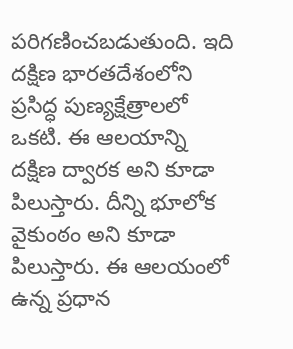పరిగణించబడుతుంది. ఇది దక్షిణ భారతదేశంలోని ప్రసిద్ధ పుణ్యక్షేత్రాలలో ఒకటి. ఈ ఆలయాన్ని దక్షిణ ద్వారక అని కూడా పిలుస్తారు. దీన్ని భూలోక వైకుంఠం అని కూడా పిలుస్తారు. ఈ ఆలయంలో ఉన్న ప్రధాన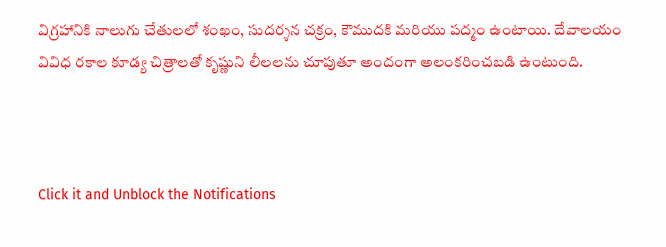విగ్రహానికి నాలుగు చేతులలో శంఖం, సుదర్శన చక్రం, కౌముదకి మరియు పద్మం ఉంటాయి. దేవాలయం వివిధ రకాల కూడ్య చిత్రాలతో కృష్ణుని లీలలను చూపుతూ అందంగా అలంకరించబడి ఉంటుంది.



Click it and Unblock the Notifications